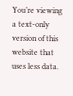You’re viewing a text-only version of this website that uses less data.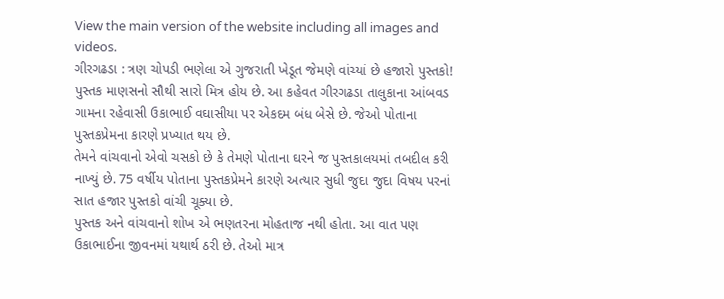View the main version of the website including all images and videos.
ગીરગઢડા : ત્રણ ચોપડી ભણેલા એ ગુજરાતી ખેડૂત જેમણે વાંચ્યાં છે હજારો પુસ્તકો!
પુસ્તક માણસનો સૌથી સારો મિત્ર હોય છે. આ કહેવત ગીરગઢડા તાલુકાના આંબવડ ગામના રહેવાસી ઉકાભાઈ વઘાસીયા પર એકદમ બંધ બેસે છે. જેઓ પોતાના પુસ્તકપ્રેમના કારણે પ્રખ્યાત થય છે.
તેમને વાંચવાનો એવો ચસકો છે કે તેમણે પોતાના ઘરને જ પુસ્તકાલયમાં તબદીલ કરી નાખ્યું છે. 75 વર્ષીય પોતાના પુસ્તકપ્રેમને કારણે અત્યાર સુધી જુદા જુદા વિષય પરનાં સાત હજાર પુસ્તકો વાંચી ચૂક્યા છે.
પુસ્તક અને વાંચવાનો શોખ એ ભણતરના મોહતાજ નથી હોતા. આ વાત પણ ઉકાભાઈના જીવનમાં યથાર્થ ઠરી છે. તેઓ માત્ર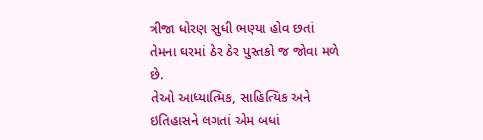ત્રીજા ધોરણ સુધી ભણ્યા હોવ છતાં તેમના ઘરમાં ઠેર ઠેર પુસ્તકો જ જોવા મળે છે.
તેઓ આધ્યાત્મિક, સાહિત્યિક અને ઇતિહાસને લગતાં એમ બધાં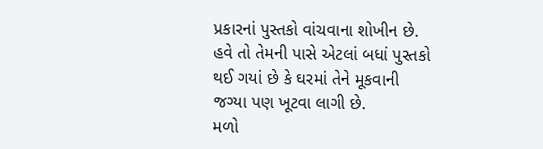પ્રકારનાં પુસ્તકો વાંચવાના શોખીન છે. હવે તો તેમની પાસે એટલાં બધાં પુસ્તકો થઈ ગયાં છે કે ઘરમાં તેને મૂકવાની જગ્યા પણ ખૂટવા લાગી છે.
મળો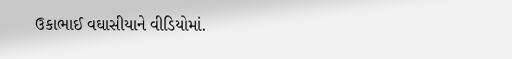ઉકાભાઈ વઘાસીયાને વીડિયોમાં.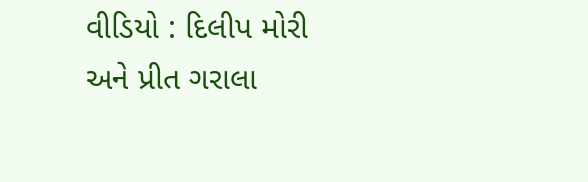વીડિયો : દિલીપ મોરી અને પ્રીત ગરાલા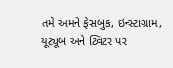તમે અમને ફેસબુક, ઇન્સ્ટાગ્રામ, યૂટ્યૂબ અને ટ્વિટર પર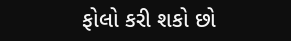ફોલો કરી શકો છો